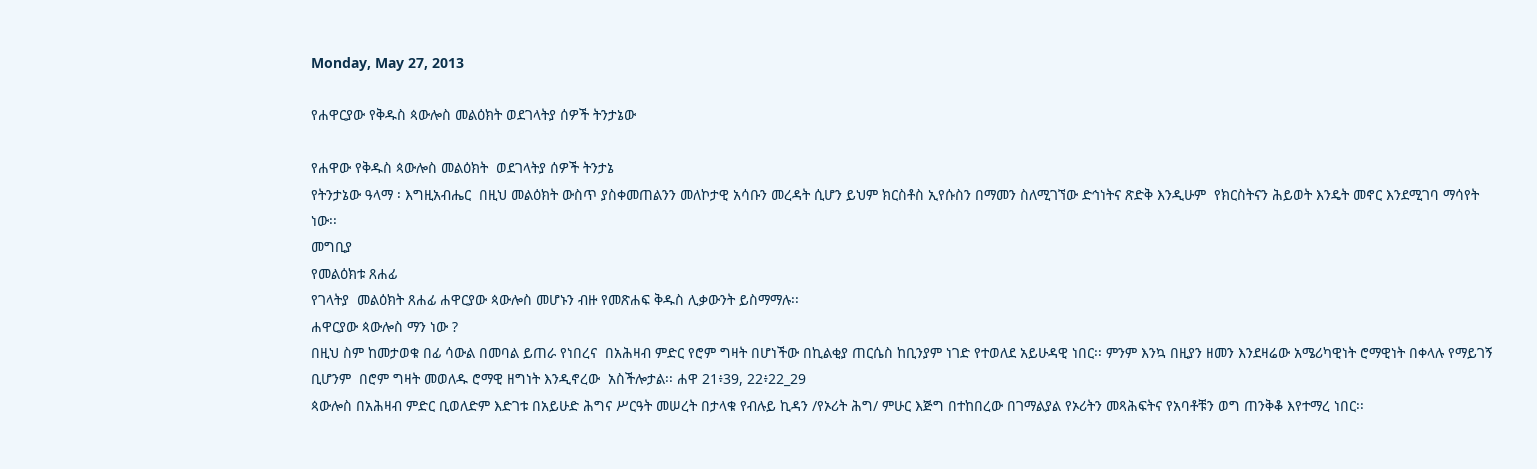Monday, May 27, 2013

የሐዋርያው የቅዱስ ጳውሎስ መልዕክት ወደገላትያ ሰዎች ትንታኔው

የሐዋው የቅዱስ ጳውሎስ መልዕክት  ወደገላትያ ሰዎች ትንታኔ
የትንታኔው ዓላማ ፡ እግዚአብሔር  በዚህ መልዕክት ውስጥ ያስቀመጠልንን መለኮታዊ አሳቡን መረዳት ሲሆን ይህም ክርስቶስ ኢየሱስን በማመን ስለሚገኘው ድኅነትና ጽድቅ እንዲሁም  የክርስትናን ሕይወት እንዴት መኖር እንደሚገባ ማሳየት ነው፡፡
መግቢያ
የመልዕክቱ ጸሐፊ
የገላትያ  መልዕክት ጸሐፊ ሐዋርያው ጳውሎስ መሆኑን ብዙ የመጽሐፍ ቅዱስ ሊቃውንት ይስማማሉ፡፡
ሐዋርያው ጳውሎስ ማን ነው ?
በዚህ ስም ከመታወቁ በፊ ሳውል በመባል ይጠራ የነበረና  በአሕዛብ ምድር የሮም ግዛት በሆነችው በኪልቂያ ጠርሴስ ከቢንያም ነገድ የተወለደ አይሁዳዊ ነበር፡፡ ምንም እንኳ በዚያን ዘመን እንደዛሬው አሜሪካዊነት ሮማዊነት በቀላሉ የማይገኝ ቢሆንም  በሮም ግዛት መወለዱ ሮማዊ ዘግነት እንዲኖረው  አስችሎታል፡፡ ሐዋ 21፥39, 22፥22_29
ጳውሎስ በአሕዛብ ምድር ቢወለድም እድገቱ በአይሁድ ሕግና ሥርዓት መሠረት በታላቁ የብሉይ ኪዳን /የኦሪት ሕግ/ ምሁር እጅግ በተከበረው በገማልያል የኦሪትን መጻሕፍትና የአባቶቹን ወግ ጠንቅቆ እየተማረ ነበር፡፡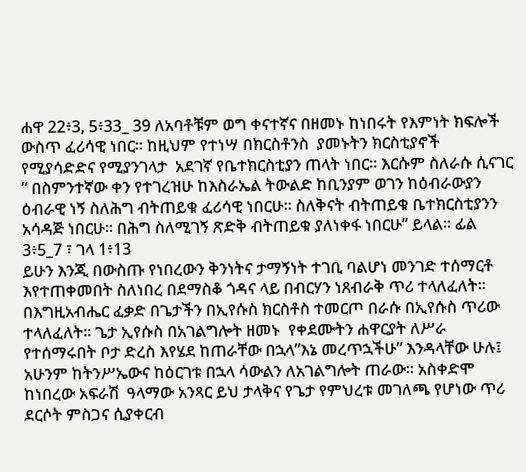ሐዋ 22፥3, 5፥33_ 39 ለአባቶቹም ወግ ቀናተኛና በዘመኑ ከነበሩት የእምነት ክፍሎች ውስጥ ፈሪሳዊ ነበር፡፡ ከዚህም የተነሣ በክርስቶንስ  ያመኑትን ክርስቲያኖች የሚያሳድድና የሚያንገላታ  አደገኛ የቤተክርስቲያን ጠላት ነበር፡፡ እርሱም ስለራሱ ሲናገር “ በስምንተኛው ቀን የተገረዝሁ ከእስራኤል ትውልድ ከቢንያም ወገን ከዕብራውያን ዕብራዊ ነኝ ስለሕግ ብትጠይቁ ፈሪሳዊ ነበርሁ፡፡ ስለቅናት ብትጠይቁ ቤተክርስቲያንን አሳዳጅ ነበርሁ፡፡ በሕግ ስለሚገኝ ጽድቅ ብትጠይቁ ያለነቀፋ ነበርሁ” ይላል፡፡ ፊል 3፥5_7 ፣ ገላ 1፥13
ይሁን እንጂ በውስጡ የነበረውን ቅንነትና ታማኝነት ተገቢ ባልሆነ መንገድ ተሰማርቶ እየተጠቀመበት ስለነበረ በደማስቆ ጎዳና ላይ በብርሃን ነጸብራቅ ጥሪ ተላለፈለት፡፡ በእግዚአብሔር ፈቃድ በጌታችን በኢየሱስ ክርስቶስ ተመርጦ በራሱ በኢየሱስ ጥሪው ተላለፈለት፡፡ ጌታ ኢየሱስ በአገልግሎት ዘመኑ  የቀደሙትን ሐዋርያት ለሥራ የተሰማሩበት ቦታ ድረስ እየሄደ ከጠራቸው በኋላ”እኔ መረጥኋችሁ” እንዳላቸው ሁሉ፤ አሁንም ከትንሥኤውና ከዕርገቱ በኋላ ሳውልን ለአገልግሎት ጠራው፡፡ አስቀድሞ ከነበረው አፍራሽ  ዓላማው አንጻር ይህ ታላቅና የጌታ የምህረቱ መገለጫ የሆነው ጥሪ ደርሶት ምስጋና ሲያቀርብ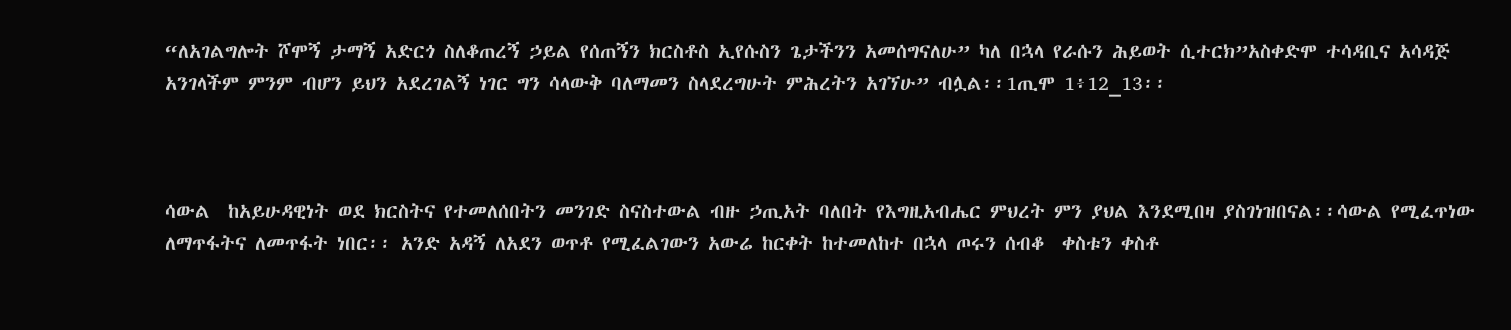“ለአገልግሎት ሾሞኝ ታማኝ አድርጎ ስለቆጠረኝ ኃይል የሰጠኝን ክርስቶስ ኢየሱስን ጌታችንን አመሰግናለሁ” ካለ በኋላ የራሱን ሕይወት ሲተርክ”አስቀድሞ ተሳዳቢና አሳዳጅ አንገላችም ምንም ብሆን ይህን አደረገልኝ ነገር ግን ሳላውቅ ባለማመን ስላደረግሁት ምሕረትን አገኘሁ” ብሏል፡፡1ጢሞ 1፥12_13፡፡



ሳውል  ከአይሁዳዊነት ወደ ክርስትና የተመለሰበትን መንገድ ስናስተውል ብዙ ኃጢአት ባለበት የእግዚአብሔር ምህረት ምን ያህል እንደሚበዛ ያስገነዝበናል፡፡ሳውል የሚፈጥነው ለማጥፋትና ለመጥፋት ነበር፡፡ አንድ አዳኝ ለአደን ወጥቶ የሚፈልገውን አውሬ ከርቀት ከተመለከተ በኋላ ጦሩን ሰብቆ  ቀስቱን ቀስቶ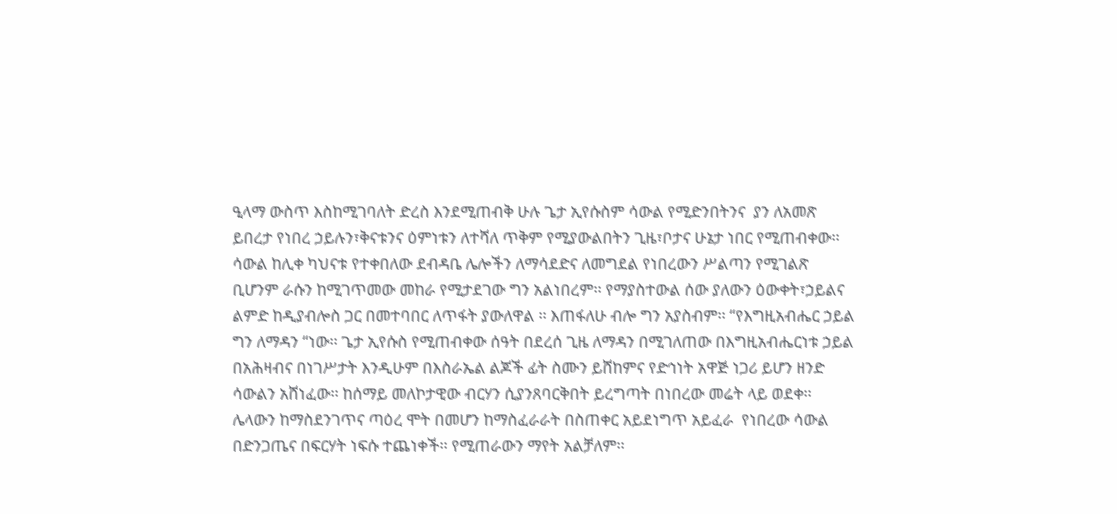ዒላማ ውስጥ እስከሚገባለት ድረስ እንደሚጠብቅ ሁሉ ጌታ ኢየሱስም ሳውል የሚድንበትንና  ያን ለአመጽ ይበረታ የነበረ ኃይሉን፣ቅናቱንና ዕምነቱን ለተሻለ ጥቅም የሚያውልበትን ጊዜ፣ቦታና ሁኔታ ነበር የሚጠብቀው፡፡ ሳውል ከሊቀ ካህናቱ የተቀበለው ደብዳቤ ሌሎችን ለማሳደድና ለመግደል የነበረውን ሥልጣን የሚገልጽ ቢሆንም ራሱን ከሚገጥመው መከራ የሚታደገው ግን አልነበረም፡፡ የማያስተውል ሰው ያለውን ዕውቀት፣ኃይልና ልምድ ከዲያብሎስ ጋር በመተባበር ለጥፋት ያውለዋል ፡፡ እጠፋለሁ ብሎ ግን አያስብም፡፡ “የእግዚአብሔር ኃይል ግን ለማዳን “ነው፡፡ ጌታ ኢየሱስ የሚጠብቀው ሰዓት በደረሰ ጊዜ ለማዳን በሚገለጠው በእግዚአብሔርነቱ ኃይል በአሕዛብና በነገሥታት እንዲሁም በእስራኤል ልጆች ፊት ስሙን ይሸከምና የድኅነት አዋጅ ነጋሪ ይሆን ዘንድ ሳውልን አሸነፈው፡፡ ከሰማይ መለኮታዊው ብርሃን ሲያንጸባርቅበት ይረግጣት በነበረው መሬት ላይ ወደቀ፡፡ ሌላውን ከማስደንገጥና ጣዕረ ሞት በመሆን ከማስፈራራት በስጠቀር አይደነግጥ አይፈራ  የነበረው ሳውል በድንጋጤና በፍርሃት ነፍሱ ተጨነቀች፡፡ የሚጠራውን ማየት አልቻለም፡፡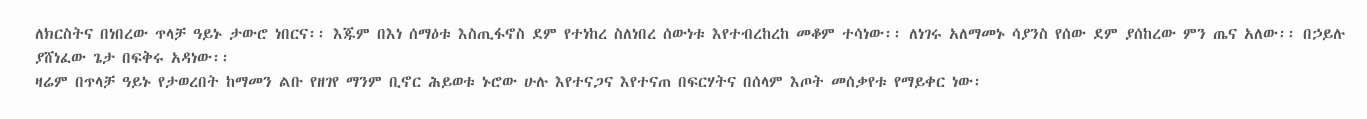ለክርስትና በነበረው ጥላቻ ዓይኑ ታውሮ ነበርና፡፡ እጁም በእነ ሰማዕቱ እስጢፋኖስ ደም የተነከረ ስለነበረ ሰውነቱ እየተብረከረከ መቆም ተሳነው፡፡ ለነገሩ አለማመኑ ሳያንስ የሰው ደም ያሰከረው ምን ጤና አለው፡፡ በኃይሉ ያሸነፈው ጌታ በፍቅሩ አዳነው፡፡
ዛሬም በጥላቻ ዓይኑ የታወረበት ከማመን ልቡ የዘገየ ማንም ቢኖር ሕይወቱ ኑሮው ሁሉ እየተናጋና እየተናጠ በፍርሃትና በሰላም እጦት መሰቃየቱ የማይቀር ነው፡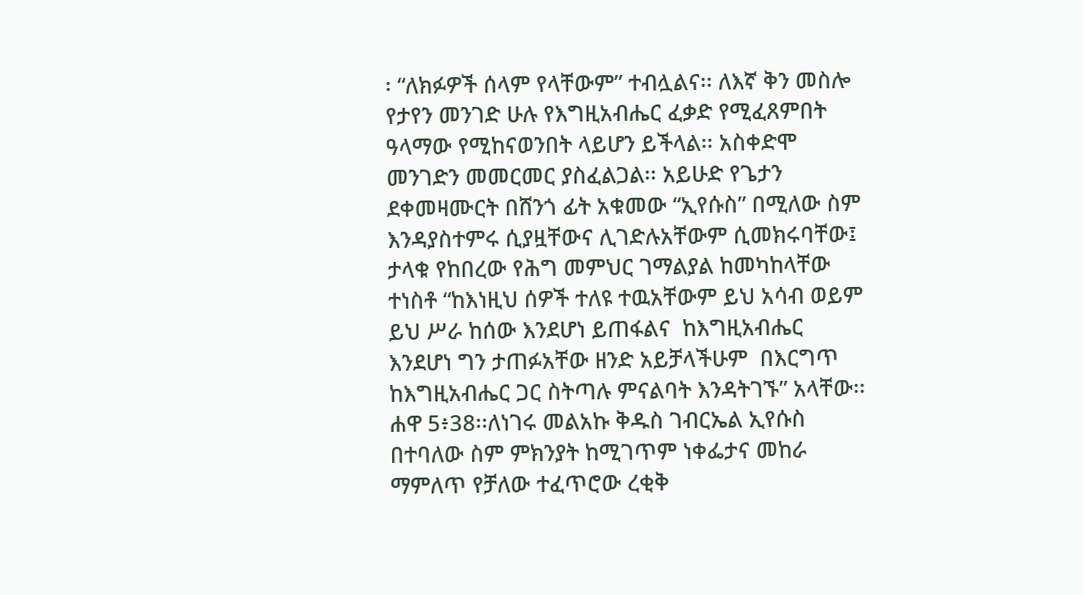፡ “ለክፉዎች ሰላም የላቸውም” ተብሏልና፡፡ ለእኛ ቅን መስሎ የታየን መንገድ ሁሉ የእግዚአብሔር ፈቃድ የሚፈጸምበት ዓላማው የሚከናወንበት ላይሆን ይችላል፡፡ አስቀድሞ መንገድን መመርመር ያስፈልጋል፡፡ አይሁድ የጌታን ደቀመዛሙርት በሸንጎ ፊት አቁመው “ኢየሱስ” በሚለው ስም እንዳያስተምሩ ሲያዟቸውና ሊገድሉአቸውም ሲመክሩባቸው፤  ታላቁ የከበረው የሕግ መምህር ገማልያል ከመካከላቸው ተነስቶ “ከእነዚህ ሰዎች ተለዩ ተዉአቸውም ይህ አሳብ ወይም ይህ ሥራ ከሰው እንደሆነ ይጠፋልና  ከእግዚአብሔር እንደሆነ ግን ታጠፉአቸው ዘንድ አይቻላችሁም  በእርግጥ ከእግዚአብሔር ጋር ስትጣሉ ምናልባት እንዳትገኙ” አላቸው፡፡ ሐዋ 5፥38፡፡ለነገሩ መልአኩ ቅዱስ ገብርኤል ኢየሱስ በተባለው ስም ምክንያት ከሚገጥም ነቀፌታና መከራ ማምለጥ የቻለው ተፈጥሮው ረቂቅ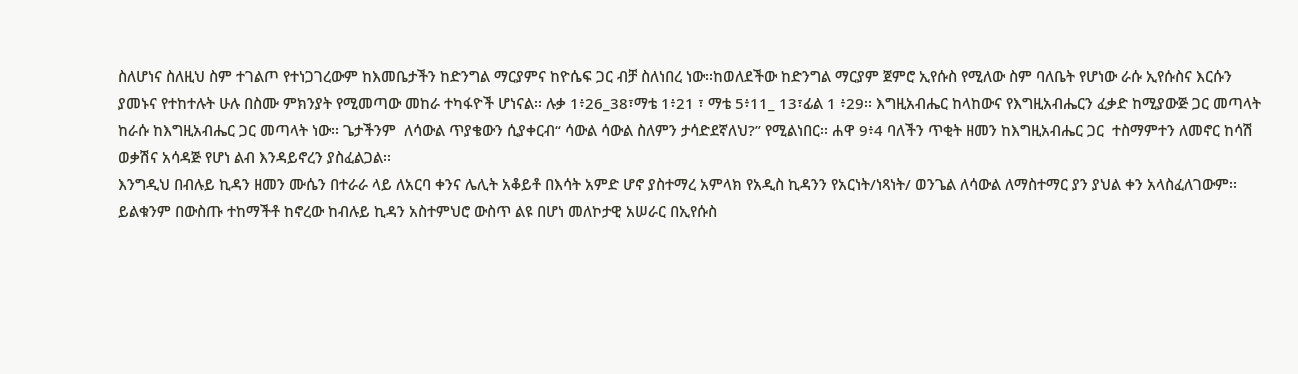ስለሆነና ስለዚህ ስም ተገልጦ የተነጋገረውም ከእመቤታችን ከድንግል ማርያምና ከዮሴፍ ጋር ብቻ ስለነበረ ነው፡፡ከወለደችው ከድንግል ማርያም ጀምሮ ኢየሱስ የሚለው ስም ባለቤት የሆነው ራሱ ኢየሱስና እርሱን ያመኑና የተከተሉት ሁሉ በስሙ ምክንያት የሚመጣው መከራ ተካፋዮች ሆነናል፡፡ ሉቃ 1፥26_38፣ማቴ 1፥21 ፣ ማቴ 5፥11_ 13፣ፊል 1 ፥29፡፡ እግዚአብሔር ከላከውና የእግዚአብሔርን ፈቃድ ከሚያውጅ ጋር መጣላት ከራሱ ከእግዚአብሔር ጋር መጣላት ነው፡፡ ጌታችንም  ለሳውል ጥያቄውን ሲያቀርብ“ ሳውል ሳውል ስለምን ታሳድደኛለህ?” የሚልነበር፡፡ ሐዋ 9፥4 ባለችን ጥቂት ዘመን ከእግዚአብሔር ጋር  ተስማምተን ለመኖር ከሳሽ ወቃሽና አሳዳጅ የሆነ ልብ እንዳይኖረን ያስፈልጋል፡፡
እንግዲህ በብሉይ ኪዳን ዘመን ሙሴን በተራራ ላይ ለአርባ ቀንና ሌሊት አቆይቶ በእሳት አምድ ሆኖ ያስተማረ አምላክ የአዲስ ኪዳንን የአርነት/ነጻነት/ ወንጌል ለሳውል ለማስተማር ያን ያህል ቀን አላስፈለገውም፡፡ ይልቁንም በውስጡ ተከማችቶ ከኖረው ከብሉይ ኪዳን አስተምህሮ ውስጥ ልዩ በሆነ መለኮታዊ አሠራር በኢየሱስ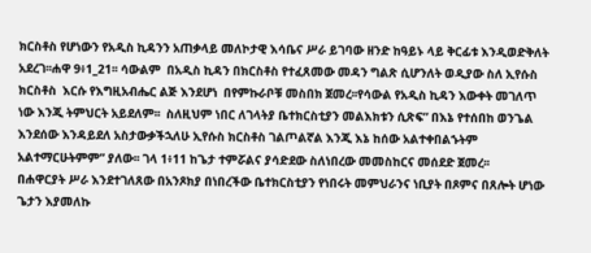ክርስቶስ የሆነውን የአዲስ ኪዳንን አጠቃላይ መለኮታዊ እሳቤና ሥራ ይገባው ዘንድ ከዓይኑ ላይ ቅርፊቱ እንዲወድቅለት አደረገ፡፡ሐዋ 9፥1_21፡፡ ሳውልም  በአዲስ ኪዳን በክርስቶስ የተፈጸመው መዳን ግልጽ ሲሆንለት ወዲያው ስለ ኢየሱስ ክርስቶስ  እርሱ የእግዚአብሔር ልጅ እንደሆነ  በየምኩራቦቹ መስበክ ጀመረ፡፡የሳውል የአዲስ ኪዳን እውቀት መገለጥ ነው እንጂ ትምህርት አይደለም፡፡  ስለዚህም ነበር ለገላትያ ቤተክርስቲያን መልእክቱን ሲጽፍ” በእኔ የተሰበከ ወንጌል እንደሰው እንዳይደለ አስታውቃችኋለሁ ኢየሱስ ክርስቶስ ገልጦልኛል እንጂ እኔ ከሰው አልተቀበልኁትም አልተማርሁትምም” ያለው፡፡ ገላ 1፥11 ከጌታ ተምሯልና ያሳድደው ስለነበረው መመስከርና መሰደድ ጀመረ፡፡
በሐዋርያት ሥራ እንደተገለጸው በአንጾክያ በነበረችው ቤተክርስቲያን የነበሩት መምህራንና ነቢያት በጾምና በጸሎት ሆነው ጌታን እያመለኩ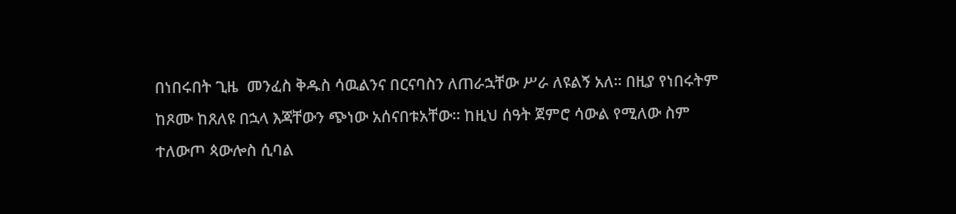በነበሩበት ጊዜ  መንፈስ ቅዱስ ሳዉልንና በርናባስን ለጠራኋቸው ሥራ ለዩልኝ አለ፡፡ በዚያ የነበሩትም ከጾሙ ከጸለዩ በኋላ እጃቸውን ጭነው አሰናበቱአቸው፡፡ ከዚህ ሰዓት ጀምሮ ሳውል የሚለው ስም ተለውጦ ጳውሎስ ሲባል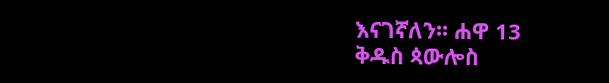እናገኛለን፡፡ ሐዋ 13
ቅዱስ ጳውሎስ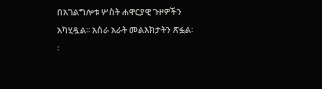በአገልግሎቱ ሦስት ሐዋርያዊ ጉዞዎችን አካሂዷል፡፡ አስራ አራት መልእክታትን ጽፏል፡፡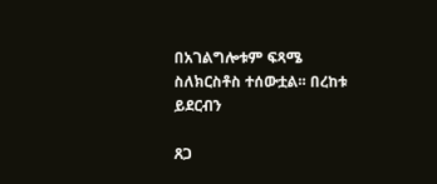በአገልግሎቱም ፍጻሜ ስለክርስቶስ ተሰውቷል፡፡ በረከቱ ይደርብን

ጸጋ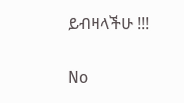ይብዛላችሁ !!!


No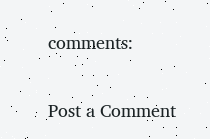comments:

Post a Comment